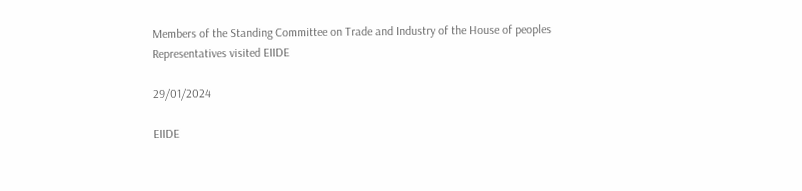Members of the Standing Committee on Trade and Industry of the House of peoples Representatives visited EIIDE

29/01/2024

EIIDE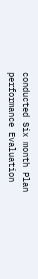conducted Six month Plan performance Evaluation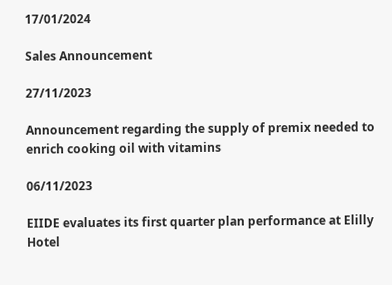17/01/2024

Sales Announcement

27/11/2023

Announcement regarding the supply of premix needed to enrich cooking oil with vitamins

06/11/2023

EIIDE evaluates its first quarter plan performance at Elilly Hotel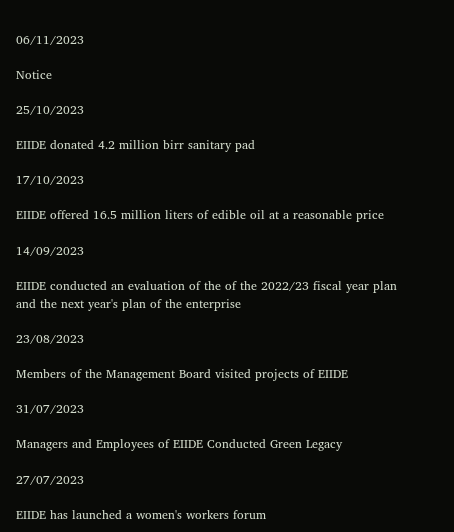06/11/2023

Notice

25/10/2023

EIIDE donated 4.2 million birr sanitary pad

17/10/2023

EIIDE offered 16.5 million liters of edible oil at a reasonable price

14/09/2023

EIIDE conducted an evaluation of the of the 2022/23 fiscal year plan and the next year's plan of the enterprise

23/08/2023

Members of the Management Board visited projects of EIIDE

31/07/2023

Managers and Employees of EIIDE Conducted Green Legacy

27/07/2023

EIIDE has launched a women's workers forum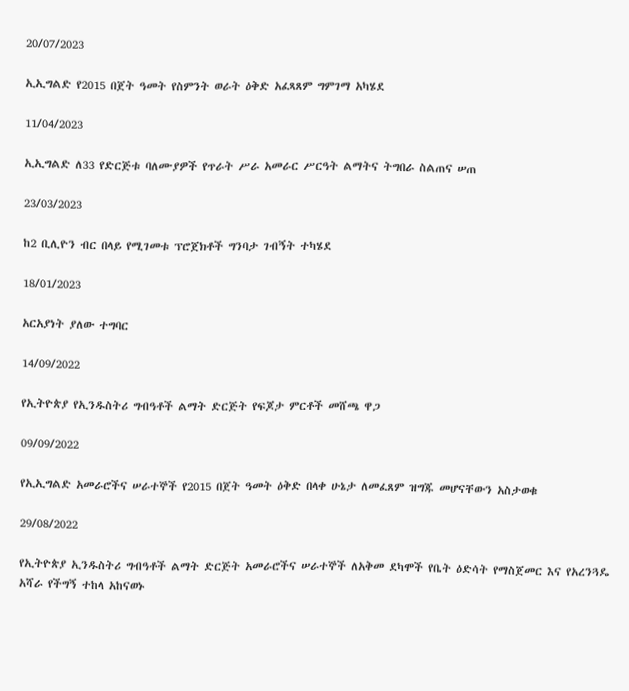20/07/2023

ኢኢግልድ የ2015 በጀት ዓመት የስምንት ወራት ዕቅድ አፈጻጸም ግምገማ አካሄደ

11/04/2023

ኢኢግልድ ለ33 የድርጅቱ ባለሙያዎች የጥራት ሥራ አመራር ሥርዓት ልማትና ትግበራ ስልጠና ሠጠ

23/03/2023

ከ2 ቢሊዮን ብር በላይ የሚገመቱ ፕሮጀክቶች ግንባታ ገብኝት ተካሄደ

18/01/2023

አርአያነት ያለው ተግባር

14/09/2022

የኢትዮጵያ የኢንዱስትሪ ግብዓቶች ልማት ድርጅት የፍጆታ ምርቶች መሸጫ ዋጋ

09/09/2022

የኢኢግልድ አመራሮችና ሠራተኞች የ2015 በጀት ዓመት ዕቅድ በላቀ ሁኔታ ለመፈጸም ዝግጁ መሆናቸውን አስታወቁ

29/08/2022

የኢትዮጵያ ኢንዱስትሪ ግብዓቶች ልማት ድርጅት አመራሮችና ሠራተኞች ለአቅመ ደካሞች የቤት ዕድሳት የማስጀመር እና የአረንጓዴ አሻራ የችግኝ ተከላ አከናወኑ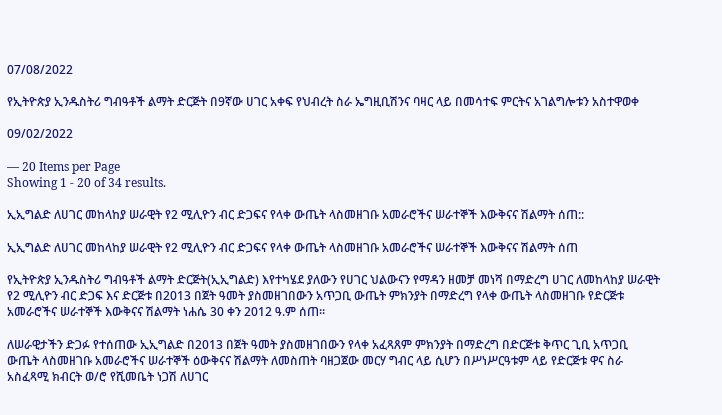07/08/2022

የኢትዮጵያ ኢንዱስትሪ ግብዓቶች ልማት ድርጅት በ9ኛው ሀገር አቀፍ የህብረት ስራ ኤግዚቢሽንና ባዛር ላይ በመሳተፍ ምርትና አገልግሎቱን አስተዋወቀ

09/02/2022

— 20 Items per Page
Showing 1 - 20 of 34 results.

ኢኢግልድ ለሀገር መከላከያ ሠራዊት የ2 ሚሊዮን ብር ድጋፍና የላቀ ውጤት ላስመዘገቡ አመራሮችና ሠራተኞች እውቅናና ሽልማት ሰጠ::

ኢኢግልድ ለሀገር መከላከያ ሠራዊት የ2 ሚሊዮን ብር ድጋፍና የላቀ ውጤት ላስመዘገቡ አመራሮችና ሠራተኞች እውቅናና ሽልማት ሰጠ

የኢትዮጵያ ኢንዱስትሪ ግብዓቶች ልማት ድርጅት(ኢኢግልድ) እየተካሄደ ያለውን የሀገር ህልውናን የማዳን ዘመቻ መነሻ በማድረግ ሀገር ለመከላከያ ሠራዊት የ2 ሚሊዮን ብር ድጋፍ እና ድርጅቱ በ2013 በጀት ዓመት ያስመዘገበውን አጥጋቢ ውጤት ምክንያት በማድረግ የላቀ ውጤት ላስመዘገቡ የድርጅቱ አመራሮችና ሠራተኞች እውቅናና ሽልማት ነሐሴ 30 ቀን 2012 ዓ.ም ሰጠ፡፡

ለሠራዊታችን ድጋፉ የተሰጠው ኢኢግልድ በ2013 በጀት ዓመት ያስመዘገበውን የላቀ አፈጻጸም ምክንያት በማድረግ በድርጅቱ ቅጥር ጊቢ አጥጋቢ ውጤት ላስመዘገቡ አመራሮችና ሠራተኞች ዕውቅናና ሽልማት ለመስጠት ባዘጋጀው መርሃ ግብር ላይ ሲሆን በሥነሥርዓቱም ላይ የድርጅቱ ዋና ስራ አስፈጻሚ ክብርት ወ/ሮ የሺመቤት ነጋሽ ለሀገር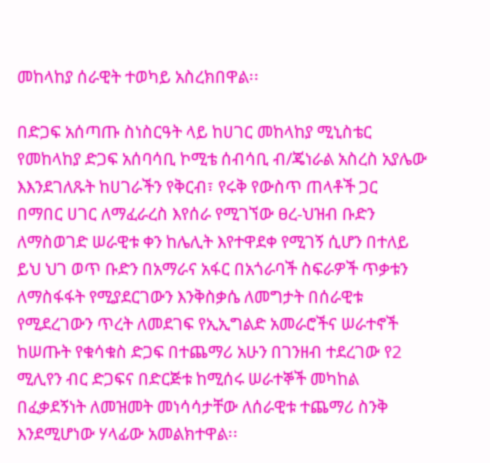መከላከያ ሰራዊት ተወካይ አስረክበዋል፡፡

በድጋፍ አሰጣጡ ስነስርዓት ላይ ከሀገር መከላከያ ሚኒስቴር የመከላከያ ድጋፍ አሰባሳቢ ኮሚቴ ሰብሳቢ ብ/ጄነራል አስረስ አያሌው እእንደገለጹት ከሀገራችን የቅርብ፣ የሩቅ የውስጥ ጠላቶች ጋር በማበር ሀገር ለማፈራረስ እየሰራ የሚገኘው ፀረ-ህዝብ ቡድን ለማስወገድ ሠራዊቱ ቀን ከሌሊት እየተዋደቀ የሚገኝ ሲሆን በተለይ ይህ ህገ ወጥ ቡድን በአማራና አፋር በአጎራባች ስፍራዎች ጥቃቱን ለማስፋፋት የሚያደርገውን እንቅስቃሴ ለመግታት በሰራዊቱ የሚደረገውን ጥረት ለመደገፍ የኢኢግልድ አመራሮችና ሠራተኖች ከሠጡት የቁሳቁስ ድጋፍ በተጨማሪ አሁን በገንዘብ ተደረገው የ2 ሚሊየን ብር ድጋፍና በድርጅቱ ከሚሰሩ ሠራተኞች መካከል በፈቃደኝነት ለመዝመት መነሳሳታቸው ለሰራዊቱ ተጨማሪ ስንቅ እንደሚሆነው ሃላፊው አመልክተዋል፡፡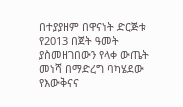በተያያዘም በዋናነት ድርጅቱ የ2013 በጀት ዓመት ያስመዘገበውን የላቀ ውጤት መነሻ በማድረግ ባካሄደው የእውቅናና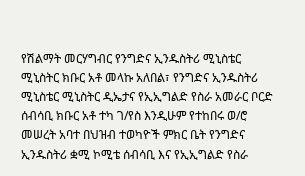የሽልማት መርሃግብር የንግድና ኢንዱስትሪ ሚኒስቴር ሚኒስትር ክቡር አቶ መላኩ አለበል፣ የንግድና ኢንዱስትሪ ሚኒስቴር ሚኒስትር ዲኤታና የኢኢግልድ የስራ አመራር ቦርድ ሰብሳቢ ክቡር አቶ ተካ ገ/የስ እንዲሁም የተከበሩ ወ/ሮ መሠረት አባተ በህዝብ ተወካዮች ምክር ቤት የንግድና ኢንዱስትሪ ቋሚ ኮሚቴ ሰብሳቢ እና የኢኢግልድ የስራ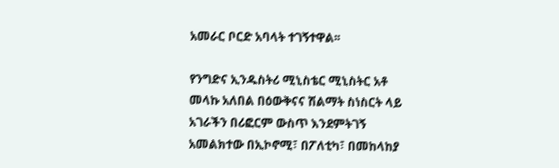አመራር ቦርድ አባላት ተገኝተዋል፡፡

የንግድና ኢንዱስትሪ ሚኒስቴር ሚኒስትር አቶ መላኩ አለበል በዕውቅናና ሽልማት ስነስርት ላይ አገራችን በሪፎርም ውስጥ እንደምትገኝ አመልክተው በኢኮኖሚ፣ በፖለቲካ፣ በመከላከያ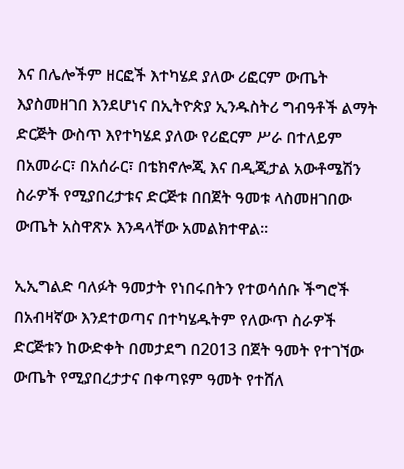እና በሌሎችም ዘርፎች እተካሄደ ያለው ሪፎርም ውጤት እያስመዘገበ እንደሆነና በኢትዮጵያ ኢንዱስትሪ ግብዓቶች ልማት ድርጅት ውስጥ እየተካሄደ ያለው የሪፎርም ሥራ በተለይም በአመራር፣ በአሰራር፣ በቴክኖሎጂ እና በዲጂታል አውቶሜሽን ስራዎች የሚያበረታቱና ድርጅቱ በበጀት ዓመቱ ላስመዘገበው ውጤት አስዋጽኦ እንዳላቸው አመልክተዋል፡፡

ኢኢግልድ ባለፉት ዓመታት የነበሩበትን የተወሳሰቡ ችግሮች በአብዛኛው እንደተወጣና በተካሄዱትም የለውጥ ስራዎች ድርጅቱን ከውድቀት በመታደግ በ2013 በጀት ዓመት የተገኘው ውጤት የሚያበረታታና በቀጣዩም ዓመት የተሸለ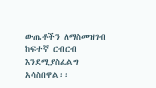ውጤቶችን ለማስመዝገብ ከፍተኛ ርብርብ እንደሚያስፈልግ አሳስበዋል፡፡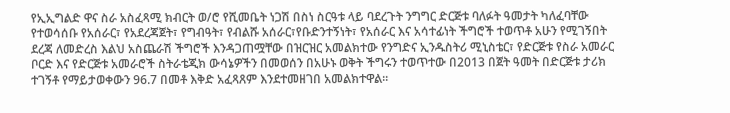የኢኢግልድ ዋና ስራ አስፈጻሚ ክብርት ወ/ሮ የሺመቤት ነጋሽ በስነ ስርዓቱ ላይ ባደረጉት ንግግር ድርጅቱ ባለፉት ዓመታት ካለፈባቸው የተወሳሰቡ የአሰራር፣ የአደረጃጀት፣ የግብዓት፣ የብልሹ አሰራር፣የቡድንተኝነት፣ የአሰራር እና አሳተፊነት ችግሮች ተወጥቶ አሁን የሚገኝበት ደረጃ ለመድረስ እልህ አስጨራሽ ችግሮች እንዳጋጠሟቸው በዝርዝር አመልክተው የንግድና ኢንዱስትሪ ሚኒስቴር፣ የድርጅቱ የስራ አመራር ቦርድ እና የድርጅቱ አመራሮች ስትራቴጂክ ውሳኔዎችን በመወሰን በአሁኑ ወቅት ችግሩን ተወጥተው በ2013 በጀት ዓመት በድርጅቱ ታሪክ ተገኝቶ የማይታወቀውን 96.7 በመቶ እቅድ አፈጻጸም እንደተመዘገበ አመልክተዋል፡፡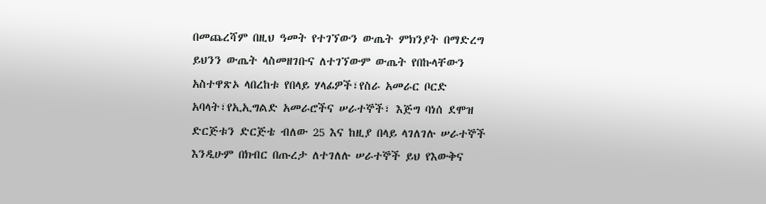በመጨረሻም በዚህ ዓመት የተገኘውን ውጤት ምክንያት በማድረግ ይህንን ውጤት ላስመዘገቡና ለተገኘውም ውጤት የበኩላቸውን አስተዋጽኦ ላበረከቱ የበላይ ሃላፊዎች፣የስራ አመራር ቦርድ አባላት፣የኢኢግልድ አመራሮችና ሠራተኞች፣ እጅግ ባነሰ ደሞዝ ድርጅቱን ድርጅቴ ብለው 25 እና ከዚያ በላይ ላገለገሉ ሠራተኞች እንዲሁም በክብር በጡረታ ለተገለሉ ሠራተኞች ይህ የእውቅና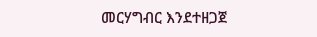መርሃግብር እንደተዘጋጀ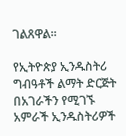ገልጸዋል፡፡

የኢትዮጵያ ኢንዱስትሪ ግብዓቶች ልማት ድርጅት በአገራችን የሚገኙ አምራች ኢንዱስትሪዎች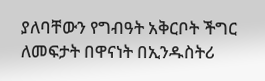ያለባቸውን የግብዓት አቅርቦት ችግር ለመፍታት በዋናነት በኢንዱስትሪ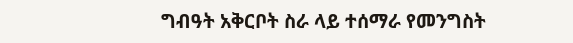ግብዓት አቅርቦት ስራ ላይ ተሰማራ የመንግስት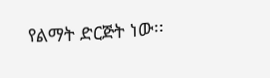የልማት ድርጅት ነው፡፡